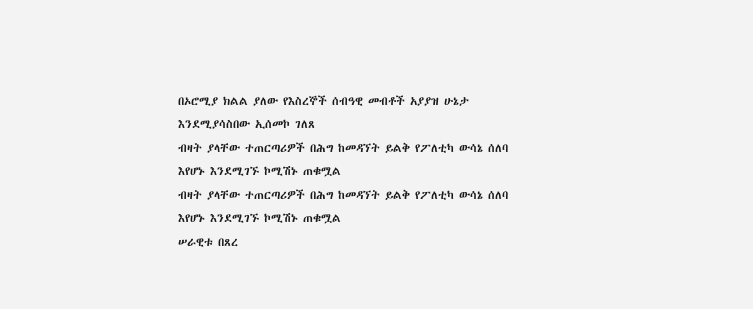በኦሮሚያ ክልል ያለው የእስረኞች ሰብዓዊ መብቶች አያያዝ ሁኔታ እንደሚያሳስበው ኢሰመኮ ገለጸ
ብዛት ያላቸው ተጠርጣሪዎች በሕግ ከመዳኘት ይልቅ የፖለቲካ ውሳኔ ሰለባ እየሆኑ እንደሚገኙ ኮሚሽኑ ጠቁሟል
ብዛት ያላቸው ተጠርጣሪዎች በሕግ ከመዳኘት ይልቅ የፖለቲካ ውሳኔ ሰለባ እየሆኑ እንደሚገኙ ኮሚሽኑ ጠቁሟል
ሠራዊቱ በጸረ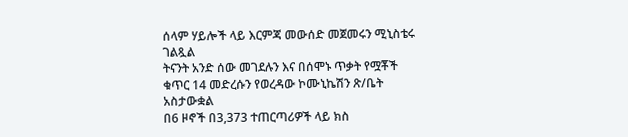ሰላም ሃይሎች ላይ እርምጃ መውሰድ መጀመሩን ሚኒስቴሩ ገልጿል
ትናንት አንድ ሰው መገደሉን እና በሰሞኑ ጥቃት የሟቾች ቁጥር 14 መድረሱን የወረዳው ኮሙኒኬሽን ጽ/ቤት አስታውቋል
በ6 ዞኖች በ3,373 ተጠርጣሪዎች ላይ ክስ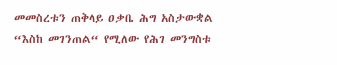መመስረቱን ጠቅላይ ዐቃቤ ሕግ አስታውቋል
“እስከ መገንጠል“ የሚለው የሕገ መንግስቱ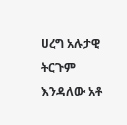ሀረግ አሉታዊ ትርጉም እንዳለው አቶ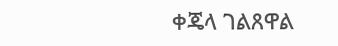ቀጄላ ገልጸዋል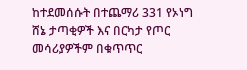ከተደመሰሱት በተጨማሪ 331 የኦነግ ሸኔ ታጣቂዎች እና በርካታ የጦር መሳሪያዎችም በቁጥጥር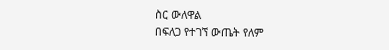ስር ውለዋል
በፍለጋ የተገኘ ውጤት የለም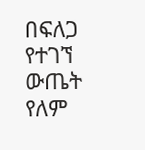በፍለጋ የተገኘ ውጤት የለም